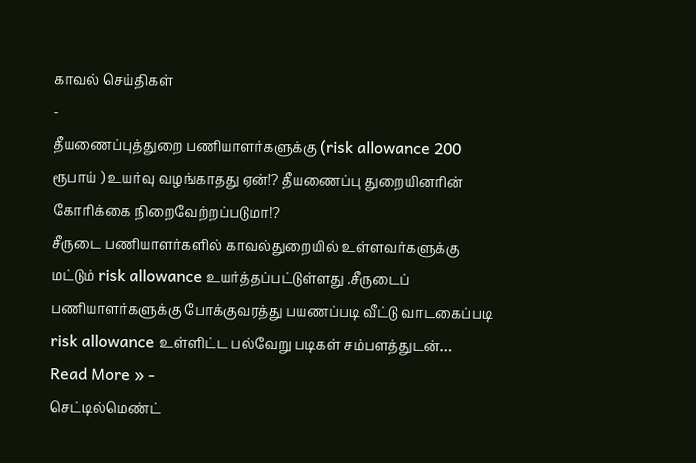காவல் செய்திகள்
-
தீயணைப்புத்துறை பணியாளர்களுக்கு (risk allowance 200 ரூபாய் ) உயர்வு வழங்காதது ஏன்!? தீயணைப்பு துறையினரின் கோரிக்கை நிறைவேற்றப்படுமா!?
சீருடை பணியாளர்களில் காவல்துறையில் உள்ளவர்களுக்கு மட்டும் risk allowance உயர்த்தப்பட்டுள்ளது .சீருடைப் பணியாளர்களுக்கு போக்குவரத்து பயணப்படி வீட்டு வாடகைப்படி risk allowance உள்ளிட்ட பல்வேறு படிகள் சம்பளத்துடன்…
Read More » -
செட்டில்மெண்ட்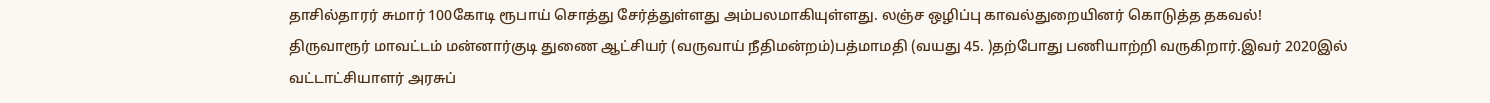தாசில்தாரர் சுமார் 100கோடி ரூபாய் சொத்து சேர்த்துள்ளது அம்பலமாகியுள்ளது. லஞ்ச ஒழிப்பு காவல்துறையினர் கொடுத்த தகவல்!
திருவாரூர் மாவட்டம் மன்னார்குடி துணை ஆட்சியர் (வருவாய் நீதிமன்றம்)பத்மாமதி (வயது 45. )தற்போது பணியாற்றி வருகிறார்.இவர் 2020இல் வட்டாட்சியாளர் அரசுப்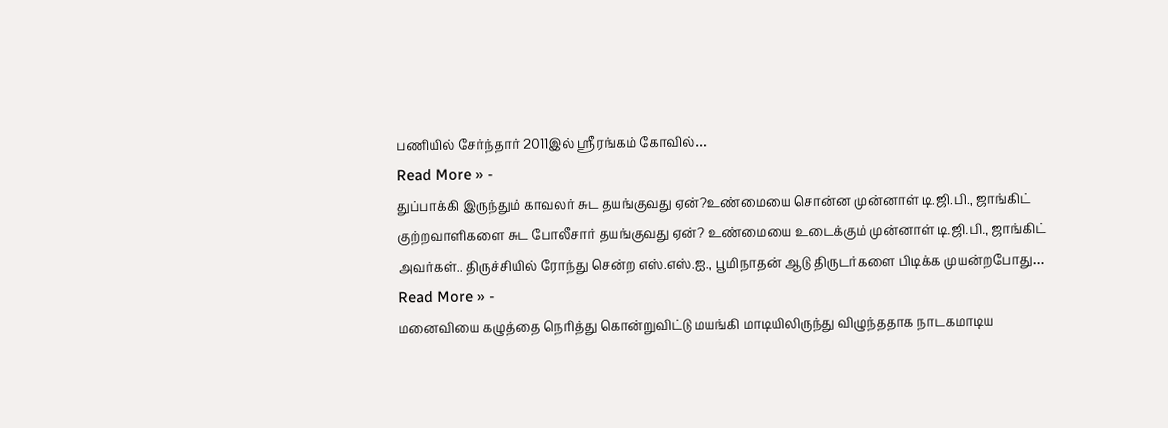பணியில் சேர்ந்தார் 2011இல் ஸ்ரீரங்கம் கோவில்…
Read More » -
துப்பாக்கி இருந்தும் காவலர் சுட தயங்குவது ஏன்?உண்மையை சொன்ன முன்னாள் டி.ஜி.பி., ஜாங்கிட்
குற்றவாளிகளை சுட போலீசார் தயங்குவது ஏன்? உண்மையை உடைக்கும் முன்னாள் டி.ஜி.பி., ஜாங்கிட் அவர்கள்.. திருச்சியில் ரோந்து சென்ற எஸ்.எஸ்.ஐ., பூமிநாதன் ஆடு திருடர்களை பிடிக்க முயன்றபோது…
Read More » -
மனைவியை கழுத்தை நெரித்து கொன்றுவிட்டு மயங்கி மாடியிலிருந்து விழுந்ததாக நாடகமாடிய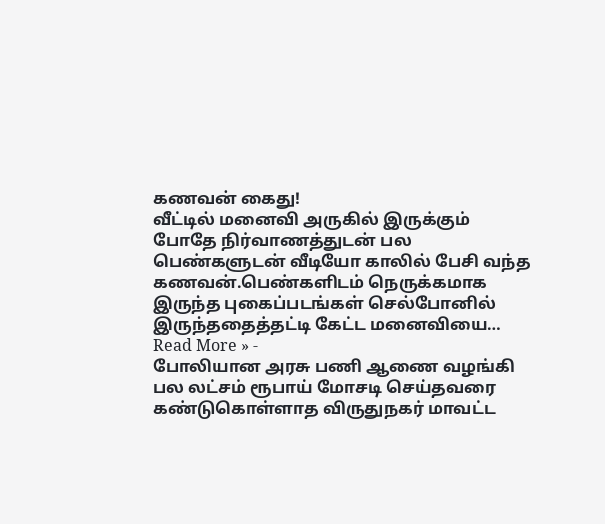கணவன் கைது!
வீட்டில் மனைவி அருகில் இருக்கும் போதே நிர்வாணத்துடன் பல பெண்களுடன் வீடியோ காலில் பேசி வந்த கணவன்.பெண்களிடம் நெருக்கமாக இருந்த புகைப்படங்கள் செல்போனில் இருந்ததைத்தட்டி கேட்ட மனைவியை…
Read More » -
போலியான அரசு பணி ஆணை வழங்கி பல லட்சம் ரூபாய் மோசடி செய்தவரை கண்டுகொள்ளாத விருதுநகர் மாவட்ட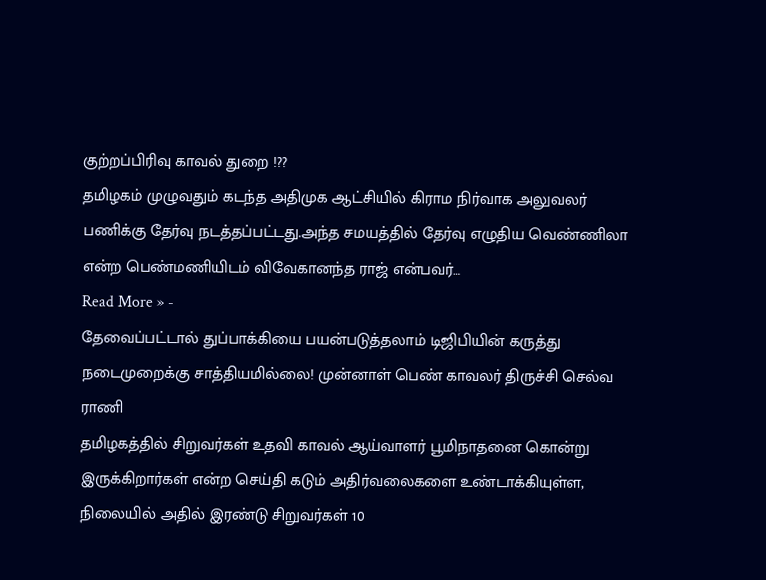குற்றப்பிரிவு காவல் துறை !??
தமிழகம் முழுவதும் கடந்த அதிமுக ஆட்சியில் கிராம நிர்வாக அலுவலர் பணிக்கு தேர்வு நடத்தப்பட்டது.அந்த சமயத்தில் தேர்வு எழுதிய வெண்ணிலா என்ற பெண்மணியிடம் விவேகானந்த ராஜ் என்பவர்…
Read More » -
தேவைப்பட்டால் துப்பாக்கியை பயன்படுத்தலாம் டிஜிபியின் கருத்து நடைமுறைக்கு சாத்தியமில்லை! முன்னாள் பெண் காவலர் திருச்சி செல்வ ராணி
தமிழகத்தில் சிறுவர்கள் உதவி காவல் ஆய்வாளர் பூமிநாதனை கொன்று இருக்கிறார்கள் என்ற செய்தி கடும் அதிர்வலைகளை உண்டாக்கியுள்ள, நிலையில் அதில் இரண்டு சிறுவர்கள் 10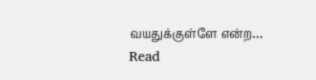வயதுக்குள்ளே என்ற…
Read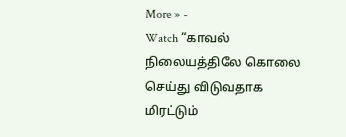More » -
Watch “காவல் நிலையத்திலே கொலை செய்து விடுவதாக மிரட்டும்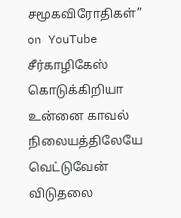சமூகவிரோதிகள்” on YouTube
சீர்காழிகேஸ் கொடுக்கிறியா உன்னை காவல் நிலையத்திலேயே வெட்டுவேன் விடுதலை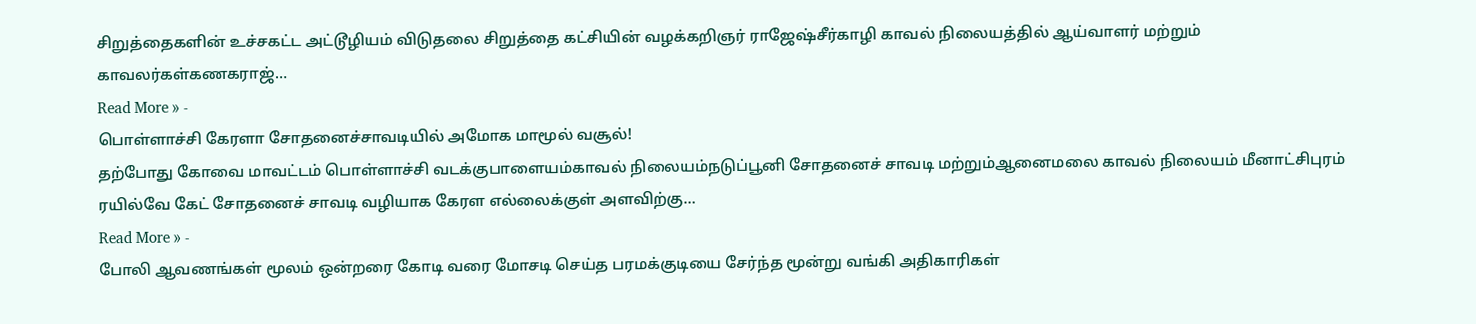சிறுத்தைகளின் உச்சகட்ட அட்டூழியம் விடுதலை சிறுத்தை கட்சியின் வழக்கறிஞர் ராஜேஷ்சீர்காழி காவல் நிலையத்தில் ஆய்வாளர் மற்றும் காவலர்கள்கணகராஜ்…
Read More » -
பொள்ளாச்சி கேரளா சோதனைச்சாவடியில் அமோக மாமூல் வசூல்!
தற்போது கோவை மாவட்டம் பொள்ளாச்சி வடக்குபாளையம்காவல் நிலையம்நடுப்பூனி சோதனைச் சாவடி மற்றும்ஆனைமலை காவல் நிலையம் மீனாட்சிபுரம் ரயில்வே கேட் சோதனைச் சாவடி வழியாக கேரள எல்லைக்குள் அளவிற்கு…
Read More » -
போலி ஆவணங்கள் மூலம் ஒன்றரை கோடி வரை மோசடி செய்த பரமக்குடியை சேர்ந்த மூன்று வங்கி அதிகாரிகள்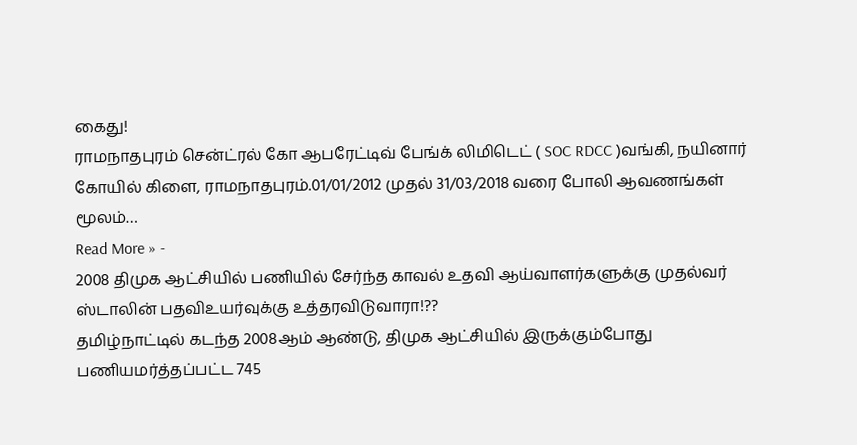கைது!
ராமநாதபுரம் சென்ட்ரல் கோ ஆபரேட்டிவ் பேங்க் லிமிடெட் ( SOC RDCC )வங்கி, நயினார் கோயில் கிளை, ராமநாதபுரம்.01/01/2012 முதல் 31/03/2018 வரை போலி ஆவணங்கள் மூலம்…
Read More » -
2008 திமுக ஆட்சியில் பணியில் சேர்ந்த காவல் உதவி ஆய்வாளர்களுக்கு முதல்வர் ஸ்டாலின் பதவிஉயர்வுக்கு உத்தரவிடுவாரா!??
தமிழ்நாட்டில் கடந்த 2008ஆம் ஆண்டு, திமுக ஆட்சியில் இருக்கும்போது பணியமர்த்தப்பட்ட 745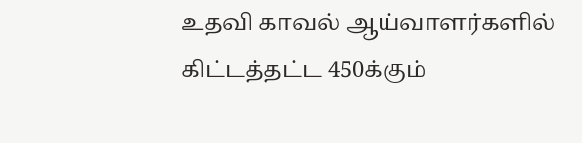உதவி காவல் ஆய்வாளர்களில் கிட்டத்தட்ட 450க்கும்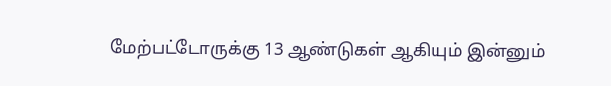மேற்பட்டோருக்கு 13 ஆண்டுகள் ஆகியும் இன்னும்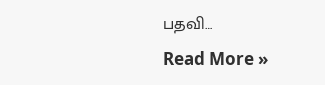பதவி…
Read More »